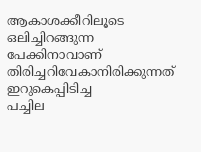ആകാശക്കീറിലൂടെ
ഒലിച്ചിറങ്ങുന്ന
പേക്കിനാവാണ്
തിരിച്ചറിവേകാനിരിക്കുന്നത്
ഇറുകെപ്പിടിച്ച
പച്ചില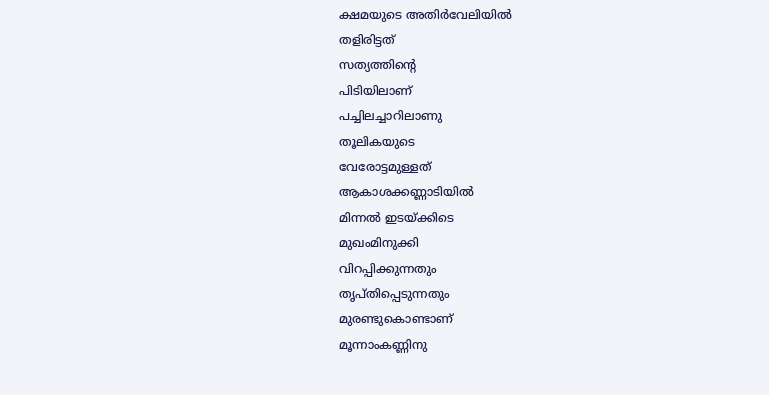ക്ഷമയുടെ അതിർവേലിയിൽ
തളിരിട്ടത്
സത്യത്തിന്റെ
പിടിയിലാണ്
പച്ചിലച്ചാറിലാണു
തൂലികയുടെ
വേരോട്ടമുള്ളത്
ആകാശക്കണ്ണാടിയിൽ
മിന്നൽ ഇടയ്ക്കിടെ
മുഖംമിനുക്കി
വിറപ്പിക്കുന്നതും
തൃപ്തിപ്പെടുന്നതും
മുരണ്ടുകൊണ്ടാണ്
മൂന്നാംകണ്ണിനു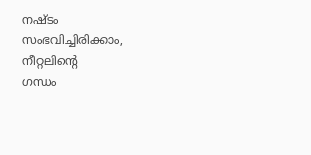നഷ്ടം
സംഭവിച്ചിരിക്കാം,
നീറ്റലിന്റെ
ഗന്ധം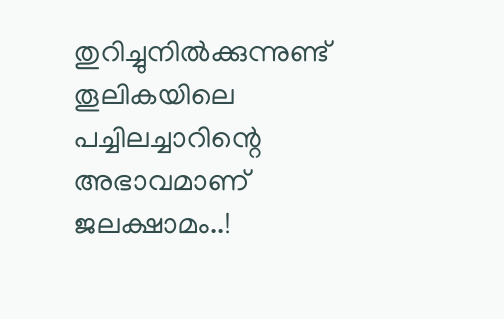തുറിച്ചുനിൽക്കുന്നുണ്ട്
തൂലികയിലെ
പച്ചിലച്ചാറിന്റെ
അഭാവമാണ്
ജലക്ഷാമം..!